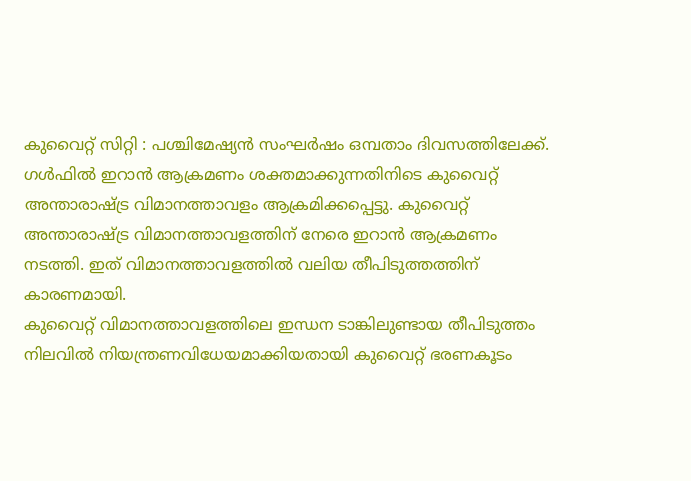കുവൈറ്റ് സിറ്റി : പശ്ചിമേഷ്യൻ സംഘർഷം ഒമ്പതാം ദിവസത്തിലേക്ക്. ഗൾഫിൽ ഇറാൻ ആക്രമണം ശക്തമാക്കുന്നതിനിടെ കുവൈറ്റ് അന്താരാഷ്ട്ര വിമാനത്താവളം ആക്രമിക്കപ്പെട്ടു. കുവൈറ്റ് അന്താരാഷ്ട്ര വിമാനത്താവളത്തിന് നേരെ ഇറാൻ ആക്രമണം നടത്തി. ഇത് വിമാനത്താവളത്തിൽ വലിയ തീപിടുത്തത്തിന് കാരണമായി.
കുവൈറ്റ് വിമാനത്താവളത്തിലെ ഇന്ധന ടാങ്കിലുണ്ടായ തീപിടുത്തം നിലവിൽ നിയന്ത്രണവിധേയമാക്കിയതായി കുവൈറ്റ് ഭരണകൂടം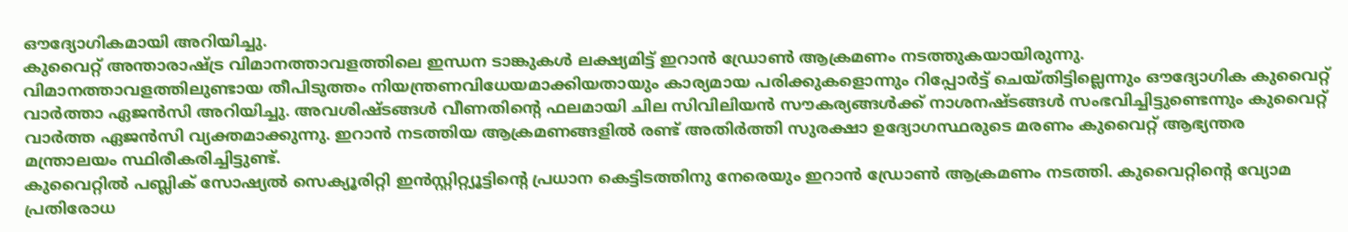ഔദ്യോഗികമായി അറിയിച്ചു.
കുവൈറ്റ് അന്താരാഷ്ട്ര വിമാനത്താവളത്തിലെ ഇന്ധന ടാങ്കുകൾ ലക്ഷ്യമിട്ട് ഇറാൻ ഡ്രോൺ ആക്രമണം നടത്തുകയായിരുന്നു.
വിമാനത്താവളത്തിലുണ്ടായ തീപിടുത്തം നിയന്ത്രണവിധേയമാക്കിയതായും കാര്യമായ പരിക്കുകളൊന്നും റിപ്പോർട്ട് ചെയ്തിട്ടില്ലെന്നും ഔദ്യോഗിക കുവൈറ്റ് വാർത്താ ഏജൻസി അറിയിച്ചു. അവശിഷ്ടങ്ങൾ വീണതിന്റെ ഫലമായി ചില സിവിലിയൻ സൗകര്യങ്ങൾക്ക് നാശനഷ്ടങ്ങൾ സംഭവിച്ചിട്ടുണ്ടെന്നും കുവൈറ്റ് വാർത്ത ഏജൻസി വ്യക്തമാക്കുന്നു. ഇറാൻ നടത്തിയ ആക്രമണങ്ങളിൽ രണ്ട് അതിർത്തി സുരക്ഷാ ഉദ്യോഗസ്ഥരുടെ മരണം കുവൈറ്റ് ആഭ്യന്തര മന്ത്രാലയം സ്ഥിരീകരിച്ചിട്ടുണ്ട്.
കുവൈറ്റിൽ പബ്ലിക് സോഷ്യൽ സെക്യൂരിറ്റി ഇൻസ്റ്റിറ്റ്യൂട്ടിന്റെ പ്രധാന കെട്ടിടത്തിനു നേരെയും ഇറാൻ ഡ്രോൺ ആക്രമണം നടത്തി. കുവൈറ്റിന്റെ വ്യോമ പ്രതിരോധ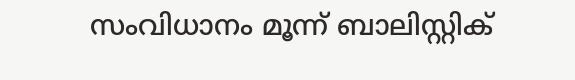സംവിധാനം മൂന്ന് ബാലിസ്റ്റിക്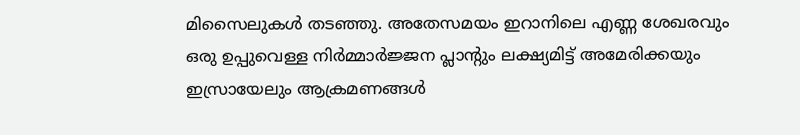മിസൈലുകൾ തടഞ്ഞു. അതേസമയം ഇറാനിലെ എണ്ണ ശേഖരവും ഒരു ഉപ്പുവെള്ള നിർമ്മാർജ്ജന പ്ലാന്റും ലക്ഷ്യമിട്ട് അമേരിക്കയും ഇസ്രായേലും ആക്രമണങ്ങൾ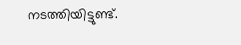നടത്തിയിട്ടുണ്ട്.